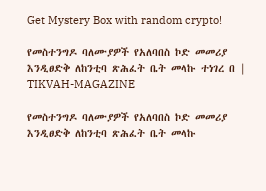Get Mystery Box with random crypto!

የመስተንግዶ ባለሙያዎች የአለባበስ ኮድ መመሪያ እንዲፀድቅ ለከንቲባ ጽሕፈት ቤት መላኩ ተነገረ በ | TIKVAH-MAGAZINE

የመስተንግዶ ባለሙያዎች የአለባበስ ኮድ መመሪያ እንዲፀድቅ ለከንቲባ ጽሕፈት ቤት መላኩ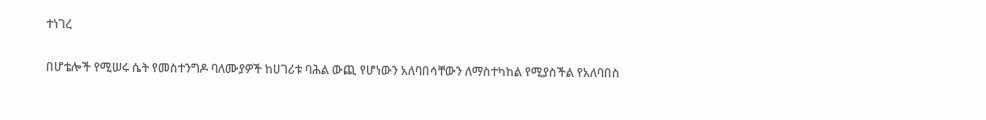ተነገረ

በሆቴሎች የሚሠሩ ሴት የመስተንግዶ ባለሙያዎች ከሀገሪቱ ባሕል ውጪ የሆነውን አለባበሳቸውን ለማስተካከል የሚያስችል የአለባበስ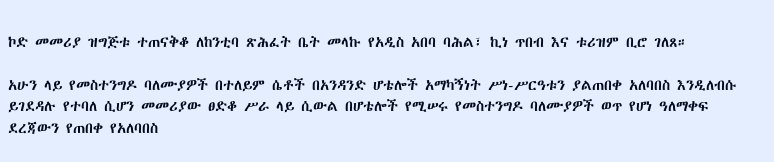ኮድ መመሪያ ዝግጅቱ ተጠናቅቆ ለከንቲባ ጽሕፈት ቤት መላኩ የአዲስ አበባ ባሕል፣ ኪነ ጥበብ እና ቱሪዝም ቢሮ ገለጸ።

አሁን ላይ የመስተንግዶ ባለሙያዎች በተለይም ሴቶች በአንዳንድ ሆቴሎች አማካኝነት ሥነ-ሥርዓቱን ያልጠበቀ አለባበስ እንዲለብሱ ይገደዳሉ የተባለ ሲሆን መመሪያው ፀድቆ ሥራ ላይ ሲውል በሆቴሎች የሚሠሩ የመስተንግዶ ባለሙያዎች ወጥ የሆነ ዓለማቀፍ ደረጃውን የጠበቀ የአለባበስ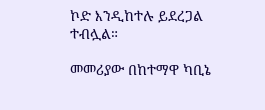ኮድ እንዲከተሉ ይደረጋል ተብሏል።

መመሪያው በከተማዋ ካቢኔ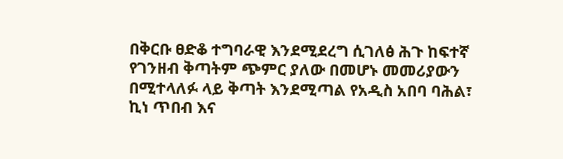በቅርቡ ፀድቆ ተግባራዊ እንደሚደረግ ሲገለፅ ሕጉ ከፍተኛ የገንዘብ ቅጣትም ጭምር ያለው በመሆኑ መመሪያውን በሚተላለፉ ላይ ቅጣት እንደሚጣል የአዲስ አበባ ባሕል፣ ኪነ ጥበብ እና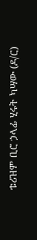ቱሪዝም ቢሮ ኃላፊ ሂሩት ካሣው (ዶ/ር)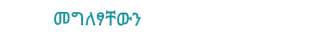መግለፃቸውን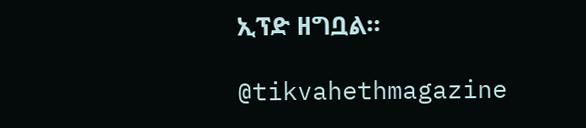ኢፕድ ዘግቧል።

@tikvahethmagazine